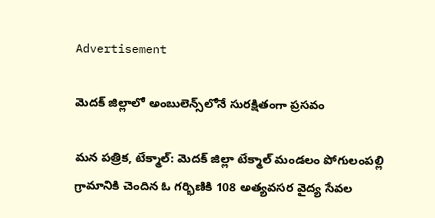Advertisement

మెదక్ జిల్లాలో అంబులెన్స్‌లోనే సురక్షితంగా ప్రసవం

మన పత్రిక, టేక్మాల్: మెదక్ జిల్లా టేక్మాల్ మండలం పోగులంపల్లి గ్రామానికి చెందిన ఓ గర్భిణికి 108 అత్యవసర వైద్య సేవల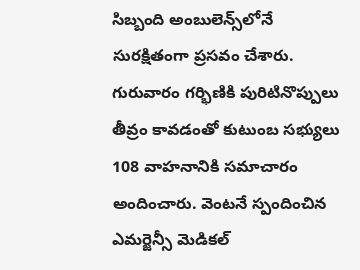సిబ్బంది అంబులెన్స్‌లోనే సురక్షితంగా ప్రసవం చేశారు. గురువారం గర్భిణికి పురిటినొప్పులు తీవ్రం కావడంతో కుటుంబ సభ్యులు 108 వాహనానికి సమాచారం అందించారు. వెంటనే స్పందించిన ఎమర్జెన్సీ మెడికల్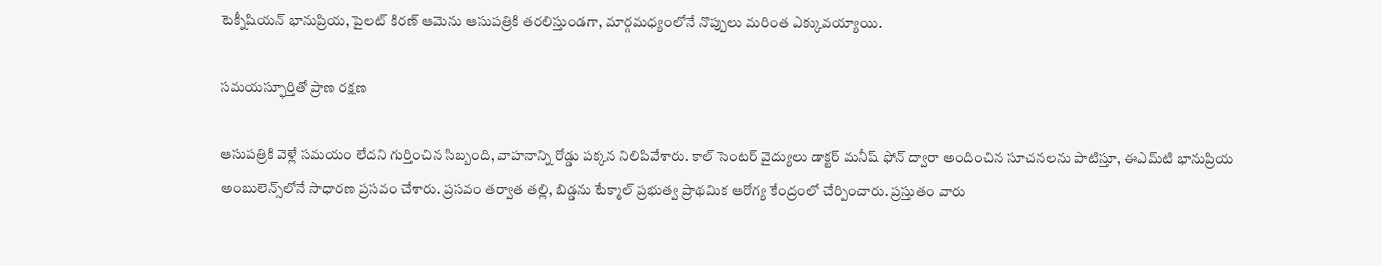టెక్నీషియన్ భానుప్రియ, పైలట్ కిరణ్ ఆమెను ఆసుపత్రికి తరలిస్తుండగా, మార్గమధ్యంలోనే నొప్పులు మరింత ఎక్కువయ్యాయి.

సమయస్ఫూర్తితో ప్రాణ రక్షణ

ఆసుపత్రికి వెళ్లే సమయం లేదని గుర్తించిన సిబ్బంది, వాహనాన్ని రోడ్డు పక్కన నిలిపివేశారు. కాల్ సెంటర్ వైద్యులు డాక్టర్ మనీష్ ఫోన్ ద్వారా అందించిన సూచనలను పాటిస్తూ, ఈఎమ్‌టి భానుప్రియ అంబులెన్స్‌లోనే సాధారణ ప్రసవం చేశారు. ప్రసవం తర్వాత తల్లి, బిడ్డను టేక్మాల్ ప్రభుత్వ ప్రాథమిక ఆరోగ్య కేంద్రంలో చేర్పించారు. ప్రస్తుతం వారు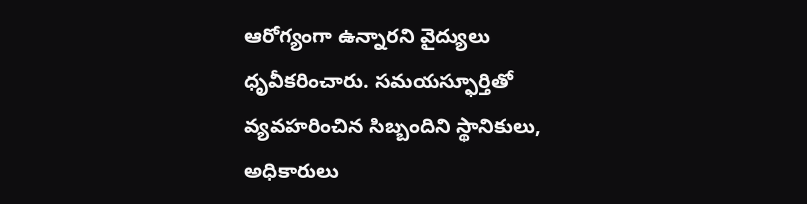ఆరోగ్యంగా ఉన్నారని వైద్యులు ధృవీకరించారు. సమయస్ఫూర్తితో వ్యవహరించిన సిబ్బందిని స్థానికులు, అధికారులు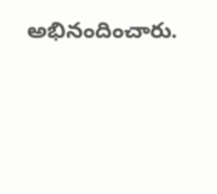అభినందించారు.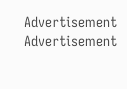Advertisement
Advertisement